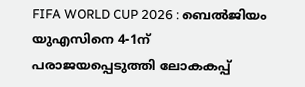FIFA WORLD CUP 2026 : ബെൽജിയം യുഎസിനെ 4-1ന് പരാജയപ്പെടുത്തി ലോകകപ്പ്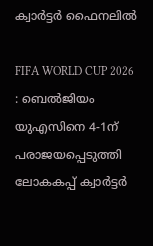ക്വാർട്ടർ ഫൈനലിൽ

FIFA WORLD CUP 2026 : ബെൽജിയം യുഎസിനെ 4-1ന് പരാജയപ്പെടുത്തി ലോകകപ്പ് ക്വാർട്ടർ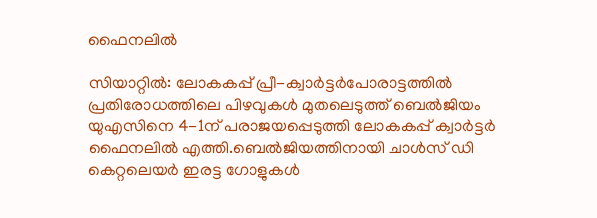ഫൈനലിൽ

സിയാറ്റിൽ: ലോകകപ്പ് പ്രീ-ക്വാർട്ടർപോരാട്ടത്തിൽ പ്രതിരോധത്തിലെ പിഴവുകൾ മുതലെടുത്ത് ബെൽജിയം യുഎസിനെ 4-1ന് പരാജയപ്പെടുത്തി ലോകകപ്പ് ക്വാർട്ടർ ഫൈനലിൽ എത്തി.ബെൽജിയത്തിനായി ചാൾസ് ഡി കെറ്റലെയർ ഇരട്ട ഗോളുകൾ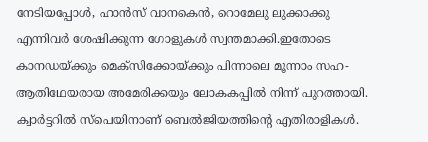നേടിയപ്പോൾ, ഹാൻസ് വാനകെൻ, റൊമേലു ലുക്കാക്കു എന്നിവർ ശേഷിക്കുന്ന ഗോളുകൾ സ്വന്തമാക്കി.ഇതോടെ കാനഡയ്ക്കും മെക്സിക്കോയ്ക്കും പിന്നാലെ മൂന്നാം സഹ-ആതിഥേയരായ അമേരിക്കയും ലോകകപ്പിൽ നിന്ന് പുറത്തായി. ക്വാർട്ടറിൽ സ്പെയിനാണ് ബെൽജിയത്തിന്റെ എതിരാളികൾ.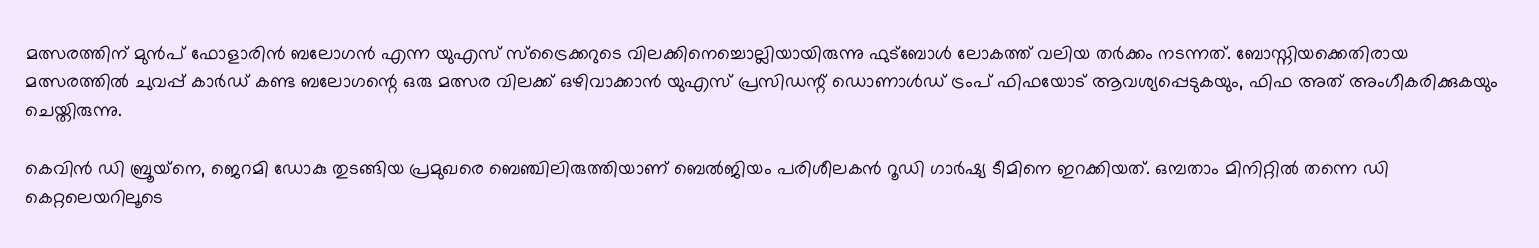മത്സരത്തിന് മുൻപ് ഫോളാരിൻ ബലോഗൻ എന്ന യുഎസ് സ്ട്രൈക്കറുടെ വിലക്കിനെച്ചൊല്ലിയായിരുന്നു ഫുട്ബോൾ ലോകത്ത് വലിയ തർക്കം നടന്നത്. ബോസ്നിയക്കെതിരായ മത്സരത്തിൽ ചുവപ്പ് കാർഡ് കണ്ട ബലോഗന്റെ ഒരു മത്സര വിലക്ക് ഒഴിവാക്കാൻ യുഎസ് പ്രസിഡന്റ് ഡൊണാൾഡ് ട്രംപ് ഫിഫയോട് ആവശ്യപ്പെടുകയും, ഫിഫ അത് അംഗീകരിക്കുകയും ചെയ്തിരുന്നു.

കെവിൻ ഡി ബ്രൂയ്‌നെ, ജെറമി ഡോകു തുടങ്ങിയ പ്രമുഖരെ ബെഞ്ചിലിരുത്തിയാണ് ബെൽജിയം പരിശീലകൻ റൂഡി ഗാർഷ്യ ടീമിനെ ഇറക്കിയത്. ഒമ്പതാം മിനിറ്റിൽ തന്നെ ഡി കെറ്റലെയറിലൂടെ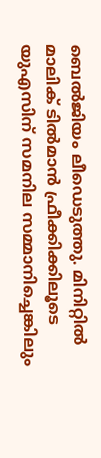ബെൽജിയം ലീഡെടുത്തു. മിനിറ്റിൽ മാലിക് ടിൽമാൻ ഫ്രീക്കിക്കിലൂടെ യുഎസിന് സമനില സമ്മാനിച്ചെങ്കിലും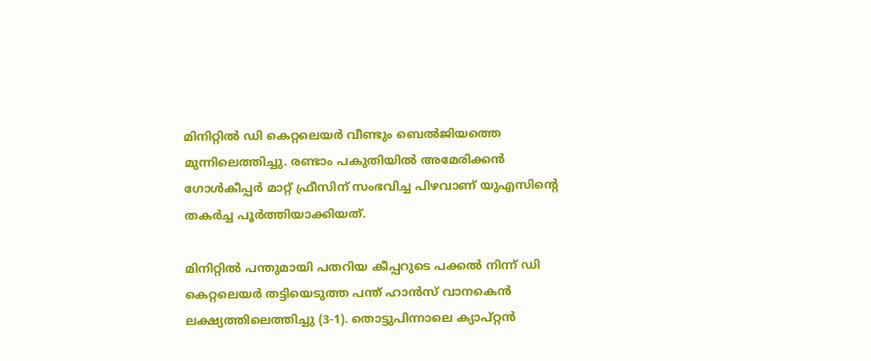മിനിറ്റിൽ ഡി കെറ്റലെയർ വീണ്ടും ബെൽജിയത്തെ മുന്നിലെത്തിച്ചു. രണ്ടാം പകുതിയിൽ അമേരിക്കൻ ഗോൾകീപ്പർ മാറ്റ് ഫ്രീസിന് സംഭവിച്ച പിഴവാണ് യുഎസിന്റെ തകർച്ച പൂർത്തിയാക്കിയത്.

മിനിറ്റിൽ പന്തുമായി പതറിയ കീപ്പറുടെ പക്കൽ നിന്ന് ഡി കെറ്റലെയർ തട്ടിയെടുത്ത പന്ത് ഹാൻസ് വാനകെൻ ലക്ഷ്യത്തിലെത്തിച്ചു (3-1). തൊട്ടുപിന്നാലെ ക്യാപ്റ്റൻ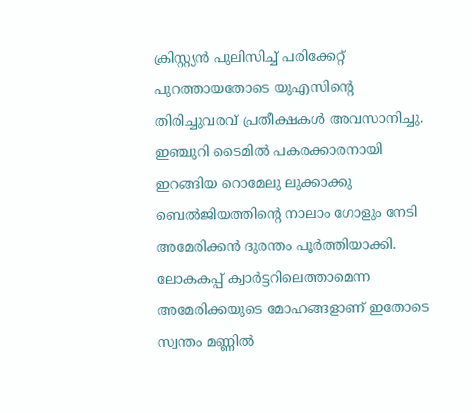ക്രിസ്റ്റ്യൻ പുലിസിച്ച് പരിക്കേറ്റ് പുറത്തായതോടെ യുഎസിന്റെ തിരിച്ചുവരവ് പ്രതീക്ഷകൾ അവസാനിച്ചു. ഇഞ്ചുറി ടൈമിൽ പകരക്കാരനായി ഇറങ്ങിയ റൊമേലു ലുക്കാക്കു ബെൽജിയത്തിന്റെ നാലാം ഗോളും നേടി അമേരിക്കൻ ദുരന്തം പൂർത്തിയാക്കി. ലോകകപ്പ് ക്വാർട്ടറിലെത്താമെന്ന അമേരിക്കയുടെ മോഹങ്ങളാണ് ഇതോടെ സ്വന്തം മണ്ണിൽ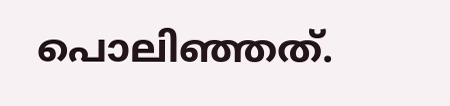പൊലിഞ്ഞത്.